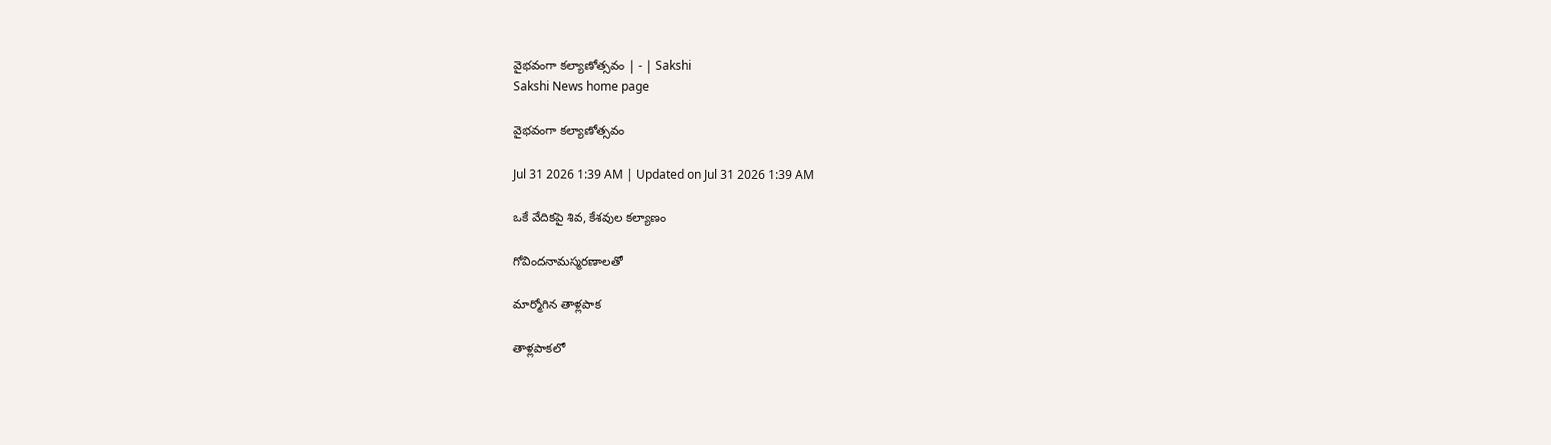వైభవంగా కల్యాణోత్సవం | - | Sakshi
Sakshi News home page

వైభవంగా కల్యాణోత్సవం

Jul 31 2026 1:39 AM | Updated on Jul 31 2026 1:39 AM

ఒకే వేదికపై శివ, కేశవుల కల్యాణం

గోవిందనామస్మరణాలతో

మార్మోగిన తాళ్లపాక

తాళ్లపాకలో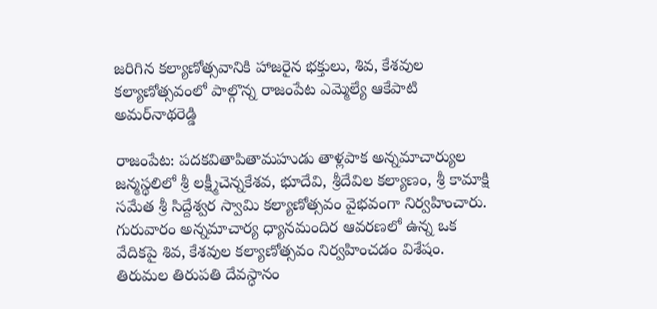జరిగిన కల్యాణోత్సవానికి హాజరైన భక్తులు, శివ, కేశవుల కల్యాణోత్సవంలో పాల్గొన్న రాజంపేట ఎమ్మెల్యే ఆకేపాటి అమర్‌నాథరెడ్డి

రాజంపేట: పదకవితాపితామహుడు తాళ్లపాక అన్నమాచార్యుల జన్మస్థలిలో శ్రీ లక్ష్మీచెన్నకేశవ, భూదేవి, శ్రీదేవిల కల్యాణం, శ్రీ కామాక్షి సమేత శ్రీ సిద్దేశ్వర స్వామి కల్యాణోత్సవం వైభవంగా నిర్వహించారు. గురువారం అన్నమాచార్య ధ్యానమందిర ఆవరణలో ఉన్న ఒక వేదికపై శివ, కేశవుల కల్యాణోత్సవం నిర్వహించడం విశేషం. తిరుమల తిరుపతి దేవస్ధానం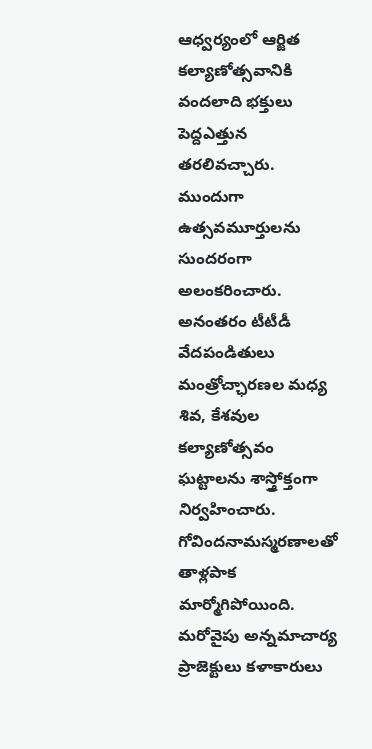ఆధ్వర్యంలో ఆర్జిత కల్యాణోత్సవానికి వందలాది భక్తులు పెద్దఎత్తున తరలివచ్చారు. ముందుగా ఉత్సవమూర్తులను సుందరంగా అలంకరించారు. అనంతరం టీటీడీ వేదపండితులు మంత్రోచ్ఛారణల మధ్య శివ, కేశవుల కల్యాణోత్సవం ఘట్టాలను శాస్త్రోక్తంగా నిర్వహించారు. గోవిందనామస్మరణాలతో తాళ్లపాక మార్మోగిపోయింది. మరోవైపు అన్నమాచార్య ప్రాజెక్టులు కళాకారులు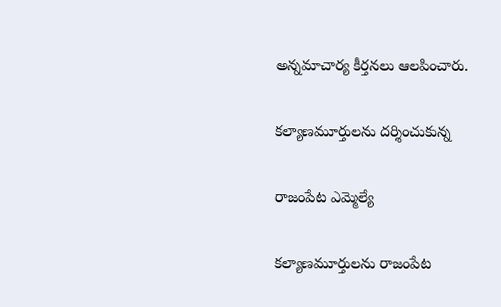అన్నమాచార్య కీర్తనలు ఆలపించారు.

కల్యాణమూర్తులను దర్శించుకున్న

రాజంపేట ఎమ్మెల్యే

కల్యాణమూర్తులను రాజంపేట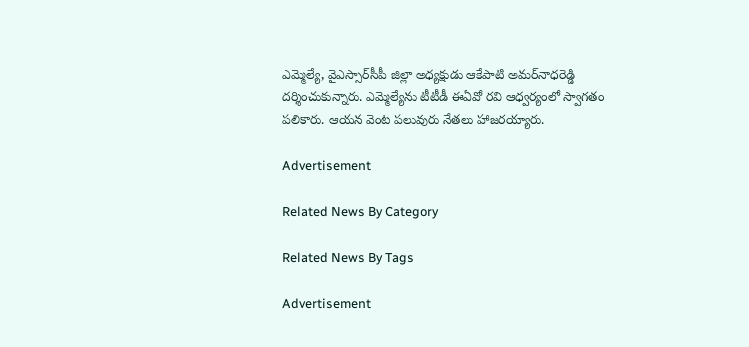ఎమ్మెల్యే, వైఎస్సార్‌సీపీ జిల్లా అధ్యక్షుడు ఆకేపాటి అమర్‌నాధరెడ్డి దర్శించుకున్నారు. ఎమ్మెల్యేను టీటీడీ ఈఏవో రవి ఆధ్వర్యంలో స్వాగతం పలికారు. ఆయన వెంట పలువురు నేతలు హాజరయ్యారు.

Advertisement

Related News By Category

Related News By Tags

Advertisement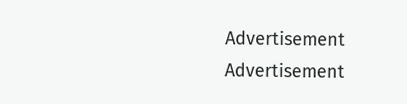Advertisement
Advertisement